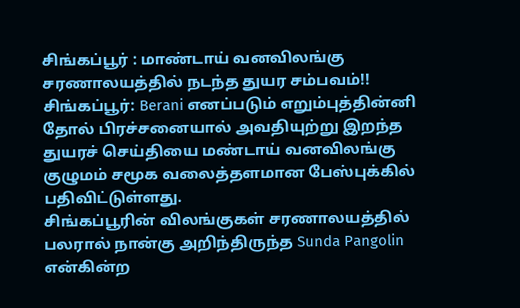சிங்கப்பூர் : மாண்டாய் வனவிலங்கு சரணாலயத்தில் நடந்த துயர சம்பவம்!!
சிங்கப்பூர்: Berani எனப்படும் எறும்புத்தின்னி தோல் பிரச்சனையால் அவதியுற்று இறந்த துயரச் செய்தியை மண்டாய் வனவிலங்கு குழுமம் சமூக வலைத்தளமான பேஸ்புக்கில் பதிவிட்டுள்ளது.
சிங்கப்பூரின் விலங்குகள் சரணாலயத்தில் பலரால் நான்கு அறிந்திருந்த Sunda Pangolin என்கின்ற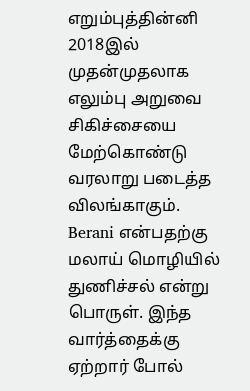எறும்புத்தின்னி 2018இல் முதன்முதலாக எலும்பு அறுவை சிகிச்சையை மேற்கொண்டு வரலாறு படைத்த விலங்காகும்.
Berani என்பதற்கு மலாய் மொழியில் துணிச்சல் என்று பொருள். இந்த வார்த்தைக்கு ஏற்றார் போல்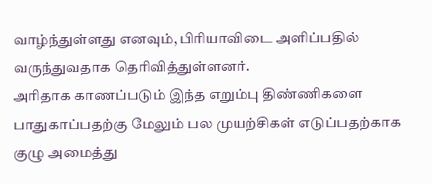வாழ்ந்துள்ளது எனவும், பிரியாவிடை அளிப்பதில் வருந்துவதாக தெரிவித்துள்ளனர்.
அரிதாக காணப்படும் இந்த எறும்பு திண்ணிகளை பாதுகாப்பதற்கு மேலும் பல முயற்சிகள் எடுப்பதற்காக குழு அமைத்து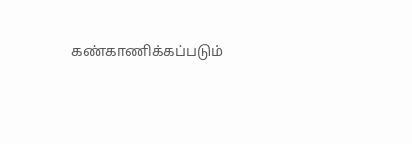கண்காணிக்கப்படும்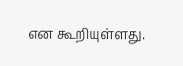என கூறியுள்ளது.